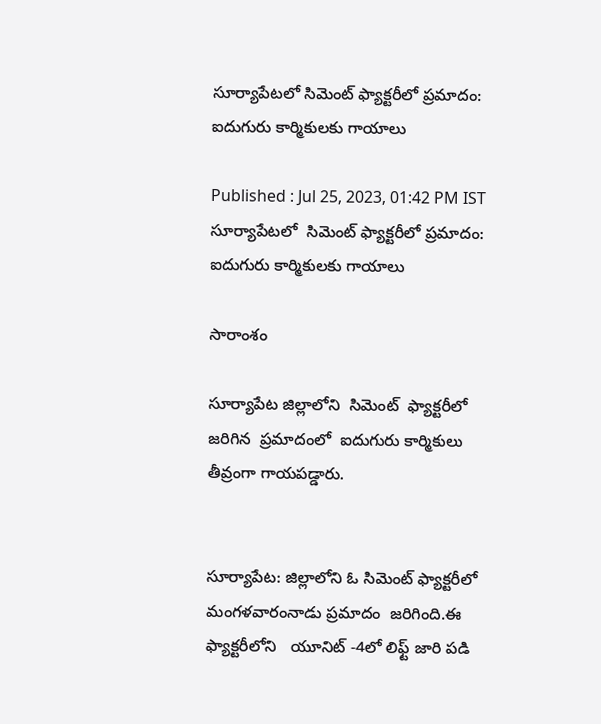సూర్యాపేటలో సిమెంట్ ఫ్యాక్టరీలో ప్రమాదం: ఐదుగురు కార్మికులకు గాయాలు

Published : Jul 25, 2023, 01:42 PM IST
సూర్యాపేటలో  సిమెంట్ ఫ్యాక్టరీలో ప్రమాదం: ఐదుగురు కార్మికులకు గాయాలు

సారాంశం

సూర్యాపేట జిల్లాలోని  సిమెంట్  ఫ్యాక్టరీలో జరిగిన  ప్రమాదంలో  ఐదుగురు కార్మికులు తీవ్రంగా గాయపడ్డారు.


సూర్యాపేట: జిల్లాలోని ఓ సిమెంట్ ఫ్యాక్టరీలో  మంగళవారంనాడు ప్రమాదం  జరిగింది.ఈ ఫ్యాక్టరీలోని   యూనిట్ -4లో లిఫ్ట్ జారి పడి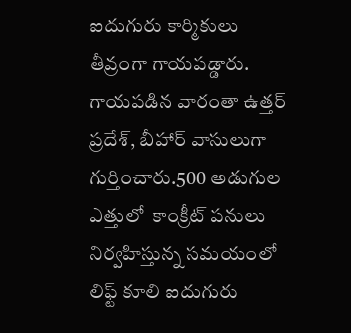ఐదుగురు కార్మికులు తీవ్రంగా గాయపడ్డారు.  గాయపడిన వారంతా ఉత్తర్ ప్రదేశ్, బీహార్ వాసులుగా గుర్తించారు.500 అడుగుల ఎత్తులో  కాంక్రీట్ పనులు నిర్వహిస్తున్న సమయంలో లిఫ్ట్ కూలి ఐదుగురు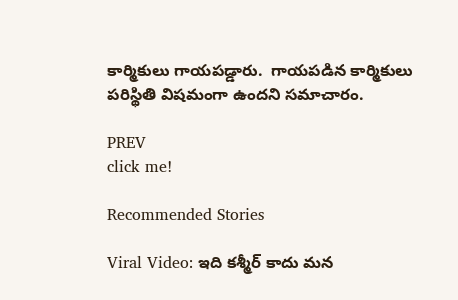కార్మికులు గాయపడ్డారు.  గాయపడిన కార్మికులు పరిస్థితి విషమంగా ఉందని సమాచారం.

PREV
click me!

Recommended Stories

Viral Video: ఇది క‌శ్మీర్ కాదు మ‌న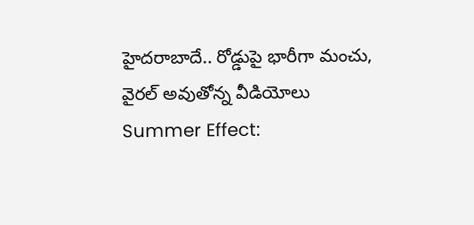హైద‌రాబాదే.. రోడ్డుపై భారీగా మంచు, వైర‌ల్ అవుతోన్న వీడియోలు
Summer Effect: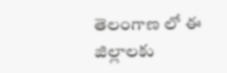తెలంగాణ లో ఈ జిల్లాలకు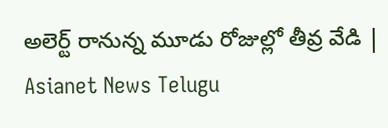అలెర్ట్ రానున్న మూడు రోజుల్లో తీవ్ర వేడి | Asianet News Telugu